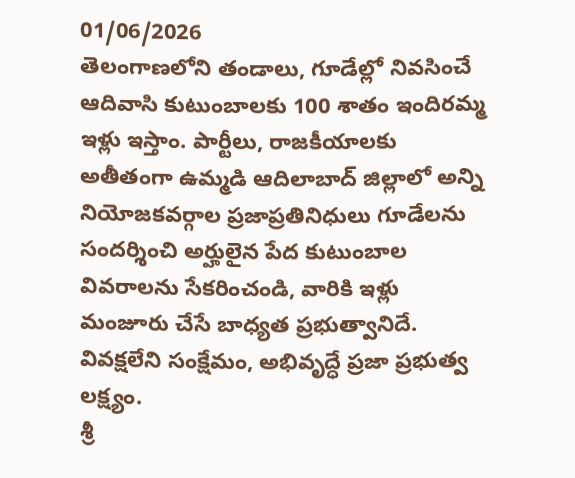01/06/2026
తెలంగాణలోని తండాలు, గూడేల్లో నివసించే ఆదివాసి కుటుంబాలకు 100 శాతం ఇందిరమ్మ ఇళ్లు ఇస్తాం. పార్టీలు, రాజకీయాలకు అతీతంగా ఉమ్మడి ఆదిలాబాద్ జిల్లాలో అన్ని నియోజకవర్గాల ప్రజాప్రతినిధులు గూడేలను సందర్శించి అర్హులైన పేద కుటుంబాల వివరాలను సేకరించండి, వారికి ఇళ్లు మంజూరు చేసే బాధ్యత ప్రభుత్వానిదే. వివక్షలేని సంక్షేమం, అభివృద్ధే ప్రజా ప్రభుత్వ లక్ష్యం.
శ్రీ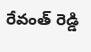రేవంత్ రెడ్డి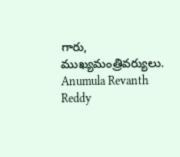గారు,
ముఖ్యమంత్రివర్యులు.
Anumula Revanth Reddy